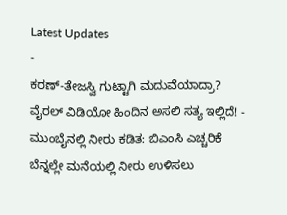Latest Updates
-
ಕರಣ್-ತೇಜಸ್ವಿ ಗುಟ್ಟಾಗಿ ಮದುವೆಯಾದ್ರಾ? ವೈರಲ್ ವಿಡಿಯೋ ಹಿಂದಿನ ಅಸಲಿ ಸತ್ಯ ಇಲ್ಲಿದೆ! -
ಮುಂಬೈನಲ್ಲಿ ನೀರು ಕಡಿತ: ಬಿಎಂಸಿ ಎಚ್ಚರಿಕೆ ಬೆನ್ನಲ್ಲೇ ಮನೆಯಲ್ಲಿ ನೀರು ಉಳಿಸಲು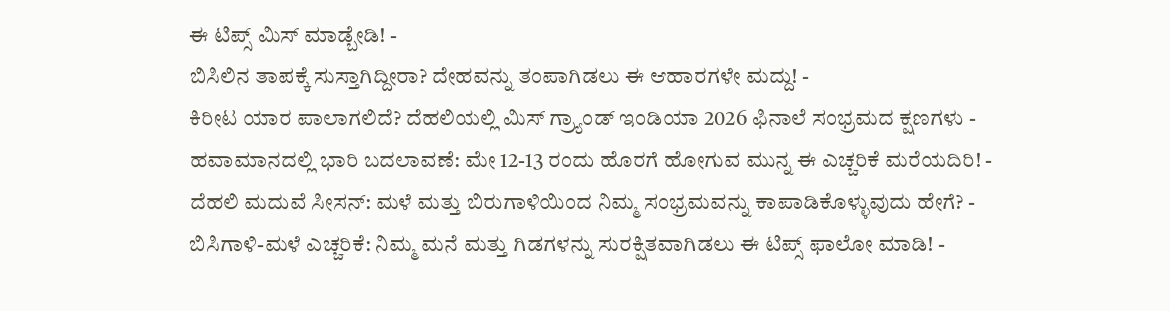ಈ ಟಿಪ್ಸ್ ಮಿಸ್ ಮಾಡ್ಬೇಡಿ! -
ಬಿಸಿಲಿನ ತಾಪಕ್ಕೆ ಸುಸ್ತಾಗಿದ್ದೀರಾ? ದೇಹವನ್ನು ತಂಪಾಗಿಡಲು ಈ ಆಹಾರಗಳೇ ಮದ್ದು! -
ಕಿರೀಟ ಯಾರ ಪಾಲಾಗಲಿದೆ? ದೆಹಲಿಯಲ್ಲಿ ಮಿಸ್ ಗ್ರ್ಯಾಂಡ್ ಇಂಡಿಯಾ 2026 ಫಿನಾಲೆ ಸಂಭ್ರಮದ ಕ್ಷಣಗಳು -
ಹವಾಮಾನದಲ್ಲಿ ಭಾರಿ ಬದಲಾವಣೆ: ಮೇ 12-13 ರಂದು ಹೊರಗೆ ಹೋಗುವ ಮುನ್ನ ಈ ಎಚ್ಚರಿಕೆ ಮರೆಯದಿರಿ! -
ದೆಹಲಿ ಮದುವೆ ಸೀಸನ್: ಮಳೆ ಮತ್ತು ಬಿರುಗಾಳಿಯಿಂದ ನಿಮ್ಮ ಸಂಭ್ರಮವನ್ನು ಕಾಪಾಡಿಕೊಳ್ಳುವುದು ಹೇಗೆ? -
ಬಿಸಿಗಾಳಿ-ಮಳೆ ಎಚ್ಚರಿಕೆ: ನಿಮ್ಮ ಮನೆ ಮತ್ತು ಗಿಡಗಳನ್ನು ಸುರಕ್ಷಿತವಾಗಿಡಲು ಈ ಟಿಪ್ಸ್ ಫಾಲೋ ಮಾಡಿ! -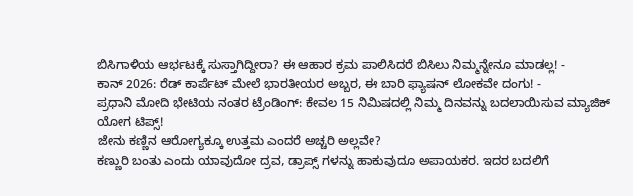ಬಿಸಿಗಾಳಿಯ ಆರ್ಭಟಕ್ಕೆ ಸುಸ್ತಾಗಿದ್ದೀರಾ? ಈ ಆಹಾರ ಕ್ರಮ ಪಾಲಿಸಿದರೆ ಬಿಸಿಲು ನಿಮ್ಮನ್ನೇನೂ ಮಾಡಲ್ಲ! -
ಕಾನ್ 2026: ರೆಡ್ ಕಾರ್ಪೆಟ್ ಮೇಲೆ ಭಾರತೀಯರ ಅಬ್ಬರ, ಈ ಬಾರಿ ಫ್ಯಾಷನ್ ಲೋಕವೇ ದಂಗು! -
ಪ್ರಧಾನಿ ಮೋದಿ ಭೇಟಿಯ ನಂತರ ಟ್ರೆಂಡಿಂಗ್: ಕೇವಲ 15 ನಿಮಿಷದಲ್ಲಿ ನಿಮ್ಮ ದಿನವನ್ನು ಬದಲಾಯಿಸುವ ಮ್ಯಾಜಿಕ್ ಯೋಗ ಟಿಪ್ಸ್!
ಜೇನು ಕಣ್ಣಿನ ಆರೋಗ್ಯಕ್ಕೂ ಉತ್ತಮ ಎಂದರೆ ಅಚ್ಚರಿ ಅಲ್ಲವೇ?
ಕಣ್ಣುರಿ ಬಂತು ಎಂದು ಯಾವುದೋ ದ್ರವ, ಡ್ರಾಪ್ಸ್ ಗಳನ್ನು ಹಾಕುವುದೂ ಅಪಾಯಕರ. ಇದರ ಬದಲಿಗೆ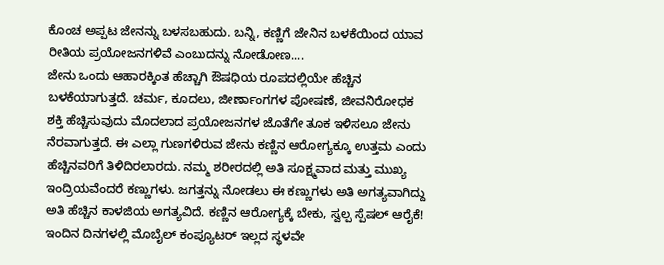ಕೊಂಚ ಅಪ್ಪಟ ಜೇನನ್ನು ಬಳಸಬಹುದು. ಬನ್ನಿ, ಕಣ್ಣಿಗೆ ಜೇನಿನ ಬಳಕೆಯಿಂದ ಯಾವ ರೀತಿಯ ಪ್ರಯೋಜನಗಳಿವೆ ಎಂಬುದನ್ನು ನೋಡೋಣ....
ಜೇನು ಒಂದು ಆಹಾರಕ್ಕಿಂತ ಹೆಚ್ಚಾಗಿ ಔಷಧಿಯ ರೂಪದಲ್ಲಿಯೇ ಹೆಚ್ಚಿನ ಬಳಕೆಯಾಗುತ್ತದೆ. ಚರ್ಮ, ಕೂದಲು, ಜೀರ್ಣಾಂಗಗಳ ಪೋಷಣೆ, ಜೀವನಿರೋಧಕ ಶಕ್ತಿ ಹೆಚ್ಚಿಸುವುದು ಮೊದಲಾದ ಪ್ರಯೋಜನಗಳ ಜೊತೆಗೇ ತೂಕ ಇಳಿಸಲೂ ಜೇನು ನೆರವಾಗುತ್ತದೆ. ಈ ಎಲ್ಲಾ ಗುಣಗಳಿರುವ ಜೇನು ಕಣ್ಣಿನ ಆರೋಗ್ಯಕ್ಕೂ ಉತ್ತಮ ಎಂದು ಹೆಚ್ಚಿನವರಿಗೆ ತಿಳಿದಿರಲಾರದು. ನಮ್ಮ ಶರೀರದಲ್ಲಿ ಅತಿ ಸೂಕ್ಷ್ಮವಾದ ಮತ್ತು ಮುಖ್ಯ ಇಂದ್ರಿಯವೆಂದರೆ ಕಣ್ಣುಗಳು. ಜಗತ್ತನ್ನು ನೋಡಲು ಈ ಕಣ್ಣುಗಳು ಅತಿ ಅಗತ್ಯವಾಗಿದ್ದು ಅತಿ ಹೆಚ್ಚಿನ ಕಾಳಜಿಯ ಅಗತ್ಯವಿದೆ. ಕಣ್ಣಿನ ಆರೋಗ್ಯಕ್ಕೆ ಬೇಕು, ಸ್ವಲ್ಪ ಸ್ಪೆಷಲ್ ಆರೈಕೆ!
ಇಂದಿನ ದಿನಗಳಲ್ಲಿ ಮೊಬೈಲ್ ಕಂಪ್ಯೂಟರ್ ಇಲ್ಲದ ಸ್ಥಳವೇ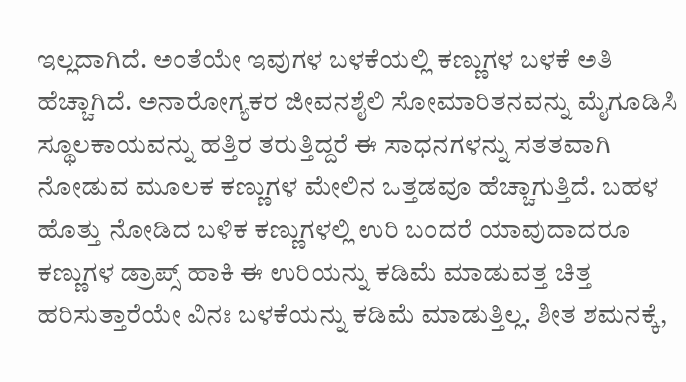ಇಲ್ಲದಾಗಿದೆ. ಅಂತೆಯೇ ಇವುಗಳ ಬಳಕೆಯಲ್ಲಿ ಕಣ್ಣುಗಳ ಬಳಕೆ ಅತಿ ಹೆಚ್ಚಾಗಿದೆ. ಅನಾರೋಗ್ಯಕರ ಜೀವನಶೈಲಿ ಸೋಮಾರಿತನವನ್ನು ಮೈಗೂಡಿಸಿ ಸ್ಥೂಲಕಾಯವನ್ನು ಹತ್ತಿರ ತರುತ್ತಿದ್ದರೆ ಈ ಸಾಧನಗಳನ್ನು ಸತತವಾಗಿ ನೋಡುವ ಮೂಲಕ ಕಣ್ಣುಗಳ ಮೇಲಿನ ಒತ್ತಡವೂ ಹೆಚ್ಚಾಗುತ್ತಿದೆ. ಬಹಳ ಹೊತ್ತು ನೋಡಿದ ಬಳಿಕ ಕಣ್ಣುಗಳಲ್ಲಿ ಉರಿ ಬಂದರೆ ಯಾವುದಾದರೂ ಕಣ್ಣುಗಳ ಡ್ರಾಪ್ಸ್ ಹಾಕಿ ಈ ಉರಿಯನ್ನು ಕಡಿಮೆ ಮಾಡುವತ್ತ ಚಿತ್ತ ಹರಿಸುತ್ತಾರೆಯೇ ವಿನಃ ಬಳಕೆಯನ್ನು ಕಡಿಮೆ ಮಾಡುತ್ತಿಲ್ಲ. ಶೀತ ಶಮನಕ್ಕೆ,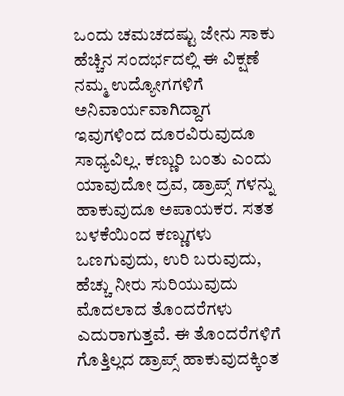ಒಂದು ಚಮಚದಷ್ಟು ಜೇನು ಸಾಕು
ಹೆಚ್ಚಿನ ಸಂದರ್ಭದಲ್ಲಿ ಈ ವಿಕ್ಷಣೆ ನಮ್ಮ ಉದ್ಯೋಗಗಳಿಗೆ ಅನಿವಾರ್ಯವಾಗಿದ್ದಾಗ ಇವುಗಳಿಂದ ದೂರವಿರುವುದೂ ಸಾಧ್ಯವಿಲ್ಲ. ಕಣ್ಣುರಿ ಬಂತು ಎಂದು ಯಾವುದೋ ದ್ರವ, ಡ್ರಾಪ್ಸ್ ಗಳನ್ನು ಹಾಕುವುದೂ ಅಪಾಯಕರ. ಸತತ ಬಳಕೆಯಿಂದ ಕಣ್ಣುಗಳು ಒಣಗುವುದು, ಉರಿ ಬರುವುದು, ಹೆಚ್ಚು ನೀರು ಸುರಿಯುವುದು ಮೊದಲಾದ ತೊಂದರೆಗಳು ಎದುರಾಗುತ್ತವೆ. ಈ ತೊಂದರೆಗಳಿಗೆ ಗೊತ್ತಿಲ್ಲದ ಡ್ರಾಪ್ಸ್ ಹಾಕುವುದಕ್ಕಿಂತ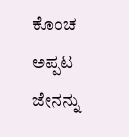ಕೊಂಚ ಅಪ್ಪಟ ಜೇನನ್ನು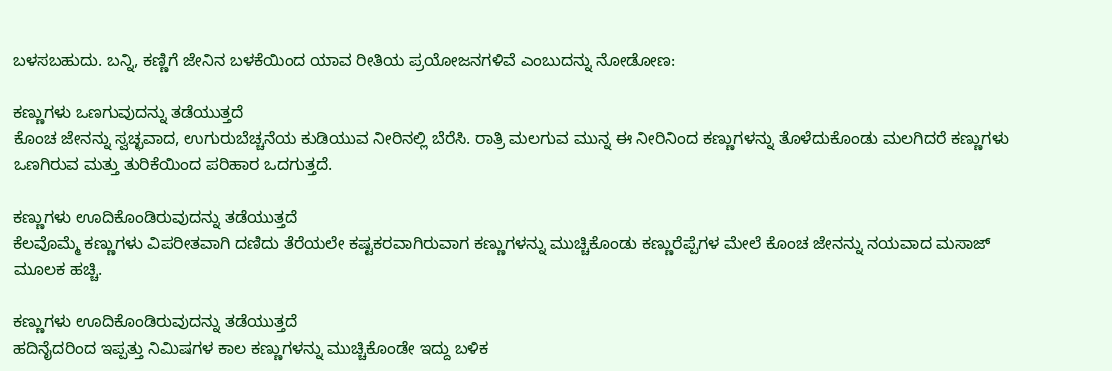ಬಳಸಬಹುದು. ಬನ್ನಿ, ಕಣ್ಣಿಗೆ ಜೇನಿನ ಬಳಕೆಯಿಂದ ಯಾವ ರೀತಿಯ ಪ್ರಯೋಜನಗಳಿವೆ ಎಂಬುದನ್ನು ನೋಡೋಣ:

ಕಣ್ಣುಗಳು ಒಣಗುವುದನ್ನು ತಡೆಯುತ್ತದೆ
ಕೊಂಚ ಜೇನನ್ನು ಸ್ವಚ್ಛವಾದ, ಉಗುರುಬೆಚ್ಚನೆಯ ಕುಡಿಯುವ ನೀರಿನಲ್ಲಿ ಬೆರೆಸಿ. ರಾತ್ರಿ ಮಲಗುವ ಮುನ್ನ ಈ ನೀರಿನಿಂದ ಕಣ್ಣುಗಳನ್ನು ತೊಳೆದುಕೊಂಡು ಮಲಗಿದರೆ ಕಣ್ಣುಗಳು ಒಣಗಿರುವ ಮತ್ತು ತುರಿಕೆಯಿಂದ ಪರಿಹಾರ ಒದಗುತ್ತದೆ.

ಕಣ್ಣುಗಳು ಊದಿಕೊಂಡಿರುವುದನ್ನು ತಡೆಯುತ್ತದೆ
ಕೆಲವೊಮ್ಮೆ ಕಣ್ಣುಗಳು ವಿಪರೀತವಾಗಿ ದಣಿದು ತೆರೆಯಲೇ ಕಷ್ಟಕರವಾಗಿರುವಾಗ ಕಣ್ಣುಗಳನ್ನು ಮುಚ್ಚಿಕೊಂಡು ಕಣ್ಣುರೆಪ್ಪೆಗಳ ಮೇಲೆ ಕೊಂಚ ಜೇನನ್ನು ನಯವಾದ ಮಸಾಜ್ ಮೂಲಕ ಹಚ್ಚಿ.

ಕಣ್ಣುಗಳು ಊದಿಕೊಂಡಿರುವುದನ್ನು ತಡೆಯುತ್ತದೆ
ಹದಿನೈದರಿಂದ ಇಪ್ಪತ್ತು ನಿಮಿಷಗಳ ಕಾಲ ಕಣ್ಣುಗಳನ್ನು ಮುಚ್ಚಿಕೊಂಡೇ ಇದ್ದು ಬಳಿಕ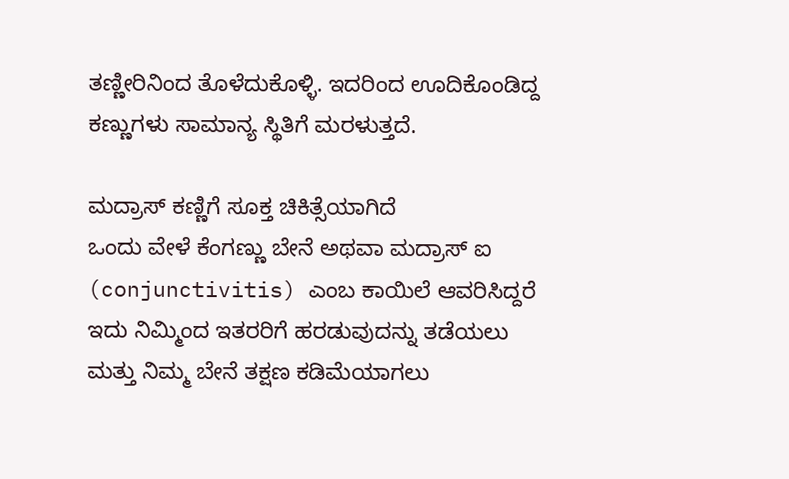ತಣ್ಣೀರಿನಿಂದ ತೊಳೆದುಕೊಳ್ಳಿ. ಇದರಿಂದ ಊದಿಕೊಂಡಿದ್ದ ಕಣ್ಣುಗಳು ಸಾಮಾನ್ಯ ಸ್ಥಿತಿಗೆ ಮರಳುತ್ತದೆ.

ಮದ್ರಾಸ್ ಕಣ್ಣಿಗೆ ಸೂಕ್ತ ಚಿಕಿತ್ಸೆಯಾಗಿದೆ
ಒಂದು ವೇಳೆ ಕೆಂಗಣ್ಣು ಬೇನೆ ಅಥವಾ ಮದ್ರಾಸ್ ಐ (conjunctivitis) ಎಂಬ ಕಾಯಿಲೆ ಆವರಿಸಿದ್ದರೆ ಇದು ನಿಮ್ಮಿಂದ ಇತರರಿಗೆ ಹರಡುವುದನ್ನು ತಡೆಯಲು ಮತ್ತು ನಿಮ್ಮ ಬೇನೆ ತಕ್ಷಣ ಕಡಿಮೆಯಾಗಲು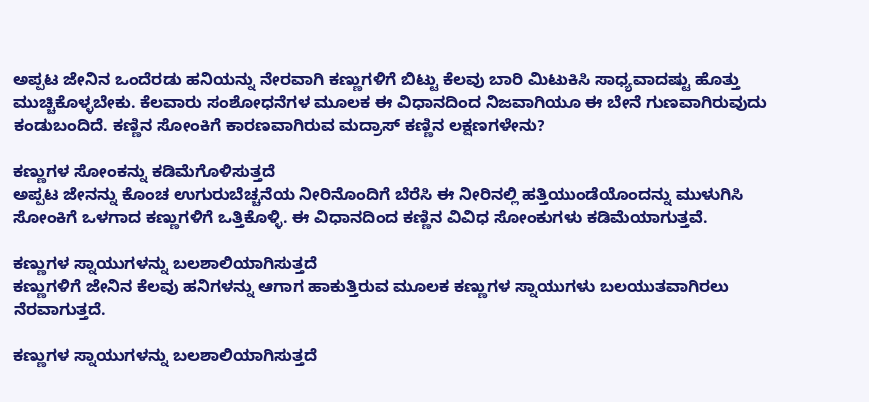ಅಪ್ಪಟ ಜೇನಿನ ಒಂದೆರಡು ಹನಿಯನ್ನು ನೇರವಾಗಿ ಕಣ್ಣುಗಳಿಗೆ ಬಿಟ್ಟು ಕೆಲವು ಬಾರಿ ಮಿಟುಕಿಸಿ ಸಾಧ್ಯವಾದಷ್ಟು ಹೊತ್ತು ಮುಚ್ಚಿಕೊಳ್ಳಬೇಕು. ಕೆಲವಾರು ಸಂಶೋಧನೆಗಳ ಮೂಲಕ ಈ ವಿಧಾನದಿಂದ ನಿಜವಾಗಿಯೂ ಈ ಬೇನೆ ಗುಣವಾಗಿರುವುದು ಕಂಡುಬಂದಿದೆ. ಕಣ್ಣಿನ ಸೋಂಕಿಗೆ ಕಾರಣವಾಗಿರುವ ಮದ್ರಾಸ್ ಕಣ್ಣಿನ ಲಕ್ಷಣಗಳೇನು?

ಕಣ್ಣುಗಳ ಸೋಂಕನ್ನು ಕಡಿಮೆಗೊಳಿಸುತ್ತದೆ
ಅಪ್ಪಟ ಜೇನನ್ನು ಕೊಂಚ ಉಗುರುಬೆಚ್ಚನೆಯ ನೀರಿನೊಂದಿಗೆ ಬೆರೆಸಿ ಈ ನೀರಿನಲ್ಲಿ ಹತ್ತಿಯುಂಡೆಯೊಂದನ್ನು ಮುಳುಗಿಸಿ ಸೋಂಕಿಗೆ ಒಳಗಾದ ಕಣ್ಣುಗಳಿಗೆ ಒತ್ತಿಕೊಳ್ಳಿ. ಈ ವಿಧಾನದಿಂದ ಕಣ್ಣಿನ ವಿವಿಧ ಸೋಂಕುಗಳು ಕಡಿಮೆಯಾಗುತ್ತವೆ.

ಕಣ್ಣುಗಳ ಸ್ನಾಯುಗಳನ್ನು ಬಲಶಾಲಿಯಾಗಿಸುತ್ತದೆ
ಕಣ್ಣುಗಳಿಗೆ ಜೇನಿನ ಕೆಲವು ಹನಿಗಳನ್ನು ಆಗಾಗ ಹಾಕುತ್ತಿರುವ ಮೂಲಕ ಕಣ್ಣುಗಳ ಸ್ನಾಯುಗಳು ಬಲಯುತವಾಗಿರಲು ನೆರವಾಗುತ್ತದೆ.

ಕಣ್ಣುಗಳ ಸ್ನಾಯುಗಳನ್ನು ಬಲಶಾಲಿಯಾಗಿಸುತ್ತದೆ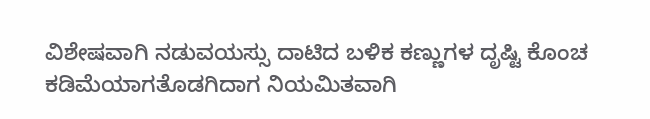ವಿಶೇಷವಾಗಿ ನಡುವಯಸ್ಸು ದಾಟಿದ ಬಳಿಕ ಕಣ್ಣುಗಳ ದೃಷ್ಟಿ ಕೊಂಚ ಕಡಿಮೆಯಾಗತೊಡಗಿದಾಗ ನಿಯಮಿತವಾಗಿ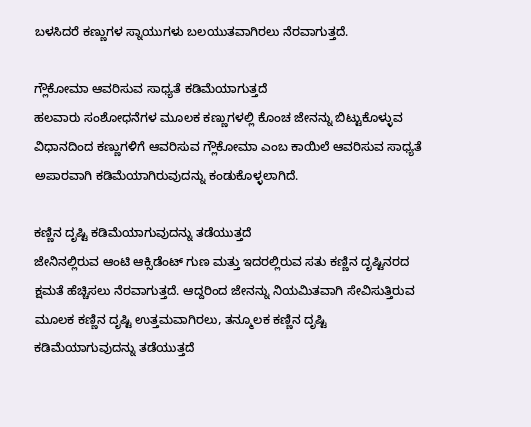ಬಳಸಿದರೆ ಕಣ್ಣುಗಳ ಸ್ನಾಯುಗಳು ಬಲಯುತವಾಗಿರಲು ನೆರವಾಗುತ್ತದೆ.

ಗ್ಲೌಕೋಮಾ ಆವರಿಸುವ ಸಾಧ್ಯತೆ ಕಡಿಮೆಯಾಗುತ್ತದೆ
ಹಲವಾರು ಸಂಶೋಧನೆಗಳ ಮೂಲಕ ಕಣ್ಣುಗಳಲ್ಲಿ ಕೊಂಚ ಜೇನನ್ನು ಬಿಟ್ಟುಕೊಳ್ಳುವ ವಿಧಾನದಿಂದ ಕಣ್ಣುಗಳಿಗೆ ಆವರಿಸುವ ಗ್ಲೌಕೋಮಾ ಎಂಬ ಕಾಯಿಲೆ ಆವರಿಸುವ ಸಾಧ್ಯತೆ ಅಪಾರವಾಗಿ ಕಡಿಮೆಯಾಗಿರುವುದನ್ನು ಕಂಡುಕೊಳ್ಳಲಾಗಿದೆ.

ಕಣ್ಣಿನ ದೃಷ್ಟಿ ಕಡಿಮೆಯಾಗುವುದನ್ನು ತಡೆಯುತ್ತದೆ
ಜೇನಿನಲ್ಲಿರುವ ಆಂಟಿ ಆಕ್ಸಿಡೆಂಟ್ ಗುಣ ಮತ್ತು ಇದರಲ್ಲಿರುವ ಸತು ಕಣ್ಣಿನ ದೃಷ್ಟಿನರದ ಕ್ಷಮತೆ ಹೆಚ್ಚಿಸಲು ನೆರವಾಗುತ್ತದೆ. ಆದ್ದರಿಂದ ಜೇನನ್ನು ನಿಯಮಿತವಾಗಿ ಸೇವಿಸುತ್ತಿರುವ ಮೂಲಕ ಕಣ್ಣಿನ ದೃಷ್ಟಿ ಉತ್ತಮವಾಗಿರಲು, ತನ್ಮೂಲಕ ಕಣ್ಣಿನ ದೃಷ್ಟಿ ಕಡಿಮೆಯಾಗುವುದನ್ನು ತಡೆಯುತ್ತದೆ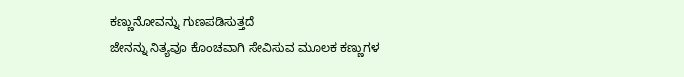ಕಣ್ಣುನೋವನ್ನು ಗುಣಪಡಿಸುತ್ತದೆ
ಜೇನನ್ನು ನಿತ್ಯವೂ ಕೊಂಚವಾಗಿ ಸೇವಿಸುವ ಮೂಲಕ ಕಣ್ಣುಗಳ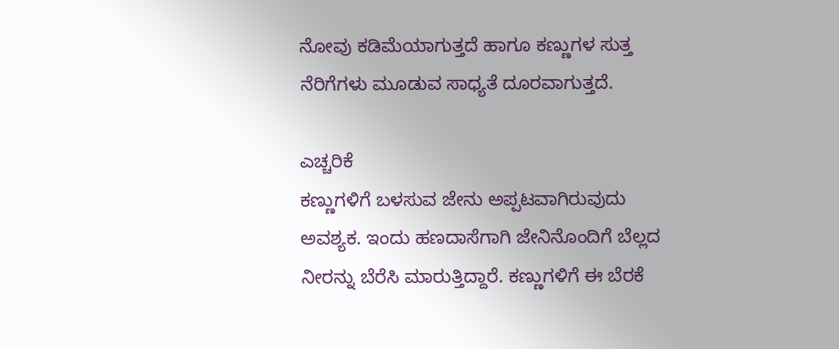ನೋವು ಕಡಿಮೆಯಾಗುತ್ತದೆ ಹಾಗೂ ಕಣ್ಣುಗಳ ಸುತ್ತ ನೆರಿಗೆಗಳು ಮೂಡುವ ಸಾಧ್ಯತೆ ದೂರವಾಗುತ್ತದೆ.

ಎಚ್ಚರಿಕೆ
ಕಣ್ಣುಗಳಿಗೆ ಬಳಸುವ ಜೇನು ಅಪ್ಪಟವಾಗಿರುವುದು ಅವಶ್ಯಕ. ಇಂದು ಹಣದಾಸೆಗಾಗಿ ಜೇನಿನೊಂದಿಗೆ ಬೆಲ್ಲದ ನೀರನ್ನು ಬೆರೆಸಿ ಮಾರುತ್ತಿದ್ದಾರೆ. ಕಣ್ಣುಗಳಿಗೆ ಈ ಬೆರಕೆ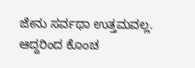ಜೇನು ಸರ್ವಥಾ ಉತ್ತಮವಲ್ಲ. ಆದ್ದರಿಂದ ಕೊಂಚ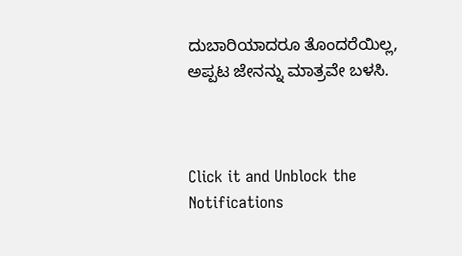ದುಬಾರಿಯಾದರೂ ತೊಂದರೆಯಿಲ್ಲ, ಅಪ್ಪಟ ಜೇನನ್ನು ಮಾತ್ರವೇ ಬಳಸಿ.



Click it and Unblock the Notifications